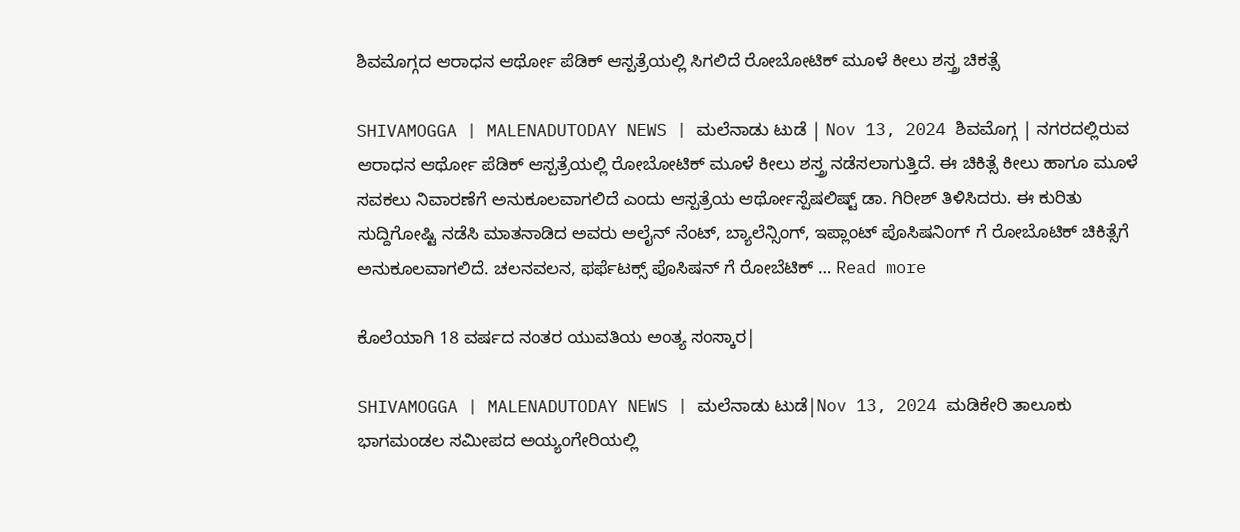ಶಿವಮೊಗ್ಗದ ಆರಾಧನ ಆರ್ಥೋ ಪೆಡಿಕ್‌ ಆಸ್ಪತ್ರೆಯಲ್ಲಿ ಸಿಗಲಿದೆ ರೋಬೋಟಿಕ್‌ ಮೂಳೆ ಕೀಲು ಶಸ್ತ್ರ ಚಿಕತ್ಸೆ

SHIVAMOGGA | MALENADUTODAY NEWS | ಮಲೆನಾಡು ಟುಡೆ | Nov 13, 2024 ಶಿವಮೊಗ್ಗ | ನಗರದಲ್ಲಿರುವ ಆರಾಧನ ಆರ್ಥೋ ಪೆಡಿಕ್‌ ಆಸ್ಪತ್ರೆಯಲ್ಲಿ ರೋಬೋಟಿಕ್‌ ಮೂಳೆ ಕೀಲು ಶಸ್ತ್ರ ನಡೆಸಲಾಗುತ್ತಿದೆ. ಈ ಚಿಕಿತ್ಸೆ ಕೀಲು ಹಾಗೂ ಮೂಳೆ ಸವಕಲು ನಿವಾರಣೆಗೆ ಅನುಕೂಲವಾಗಲಿದೆ ಎಂದು ಆಸ್ಪತ್ರೆಯ ಆರ್ಥೋಸ್ಪೆಷಲಿಷ್ಟ್‌ ಡಾ. ಗಿರೀಶ್‌ ತಿಳಿಸಿದರು. ಈ ಕುರಿತು ಸುದ್ದಿಗೋಷ್ಟಿ ನಡೆಸಿ ಮಾತನಾಡಿದ ಅವರು ಅಲೈನ್ ನೆಂಟ್, ಬ್ಯಾಲೆನ್ಸಿಂಗ್, ಇಪ್ಲಾಂಟ್ ಪೊಸಿಷನಿಂಗ್ ಗೆ ರೋಬೊಟಿಕ್ ಚಿಕಿತ್ಸೆಗೆ ಅನುಕೂಲವಾಗಲಿದೆ. ಚಲನವಲನ, ಫರ್ಫೆಟಕ್ಸ್ ಪೊಸಿಷನ್ ಗೆ ರೋಬೆಟಿಕ್ … Read more

ಕೊಲೆಯಾಗಿ 18 ವರ್ಷದ ನಂತರ ಯುವತಿಯ ಅಂತ್ಯ ಸಂಸ್ಕಾರ|

SHIVAMOGGA | MALENADUTODAY NEWS | ಮಲೆನಾಡು ಟುಡೆ|Nov 13, 2024 ಮಡಿಕೇರಿ ತಾಲೂಕು ಭಾಗಮಂಡಲ ಸಮೀಪದ ಅಯ್ಯಂಗೇರಿಯಲ್ಲಿ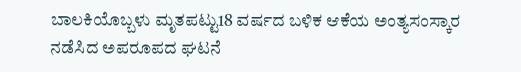ಬಾಲಕಿಯೊಬ್ಬಳು ಮೃತಪಟ್ಟು18 ವರ್ಷದ ಬಳಿಕ ಆಕೆಯ ಅಂತ್ಯಸಂಸ್ಕಾರ ನಡೆಸಿದ ಅಪರೂಪದ ಘಟನೆ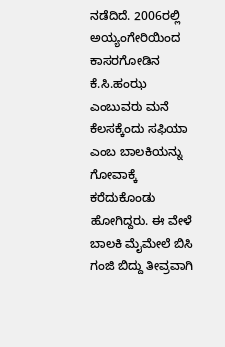ನಡೆದಿದೆ. 2006ರಲ್ಲಿ ಅಯ್ಯಂಗೇರಿಯಿಂದ ಕಾಸರಗೋಡಿನ ಕೆ.ಸಿ.ಹಂಝ ಎಂಬುವರು ಮನೆ ಕೆಲಸಕ್ಕೆಂದು ಸಫಿಯಾ ಎಂಬ ಬಾಲಕಿಯನ್ನು ಗೋವಾಕ್ಕೆ ಕರೆದುಕೊಂಡು ಹೋಗಿದ್ದರು. ಈ ವೇಳೆ ಬಾಲಕಿ ಮೈಮೇಲೆ ಬಿಸಿ ಗಂಜಿ ಬಿದ್ದು ತೀವ್ರವಾಗಿ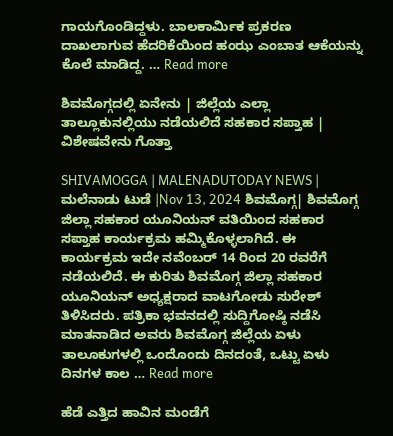ಗಾಯಗೊಂಡಿದ್ದಳು. ಬಾಲಕಾರ್ಮಿಕ ಪ್ರಕರಣ ದಾಖಲಾಗುವ ಹೆದರಿಕೆಯಿಂದ ಹಂಝ ಎಂಬಾತ ಆಕೆಯನ್ನು ಕೊಲೆ ಮಾಡಿದ್ದ. … Read more

ಶಿವಮೊಗ್ಗದಲ್ಲಿ ಏನೇನು | ಜಿಲ್ಲೆಯ ಎಲ್ಲಾ ತಾಲ್ಲೂಕುನಲ್ಲಿಯು ನಡೆಯಲಿದೆ ಸಹಕಾರ ಸಪ್ತಾಹ | ವಿಶೇಷವೇನು ಗೊತ್ತಾ

SHIVAMOGGA | MALENADUTODAY NEWS | ಮಲೆನಾಡು ಟುಡೆ |Nov 13, 2024 ಶಿವಮೊಗ್ಗ| ಶಿವಮೊಗ್ಗ ಜಿಲ್ಲಾ ಸಹಕಾರ ಯೂನಿಯನ್ ವತಿಯಿಂದ ಸಹಕಾರ ಸಪ್ತಾಹ ಕಾರ್ಯಕ್ರಮ ಹಮ್ಮಿಕೊಳ್ಳಲಾಗಿದೆ. ಈ ಕಾರ್ಯಕ್ರಮ ಇದೇ ನವೆಂಬರ್‌ 14 ರಿಂದ 20 ರವರೆಗೆ ನಡೆಯಲಿದೆ. ಈ ಕುರಿತು ಶಿವಮೊಗ್ಗ ಜಿಲ್ಲಾ ಸಹಕಾರ ಯೂನಿಯನ್ ಅಧ್ಯಕ್ಷರಾದ ವಾಟಗೋಡು ಸುರೇಶ್ ತಿಳಿಸಿದರು. ಪತ್ರಿಕಾ ಭವನದಲ್ಲಿ ಸುದ್ದಿಗೋಷ್ಠಿ ನಡೆಸಿ ಮಾತನಾಡಿದ ಅವರು ಶಿವಮೊಗ್ಗ ಜಿಲ್ಲೆಯ ಏಳು ತಾಲೂಕುಗಳಲ್ಲಿ ಒಂದೊಂದು ದಿನದಂತೆ, ಒಟ್ಟು ಏಳು ದಿನಗಳ ಕಾಲ … Read more

ಹೆಡೆ ಎತ್ತಿದ ಹಾವಿನ ಮಂಡೆಗೆ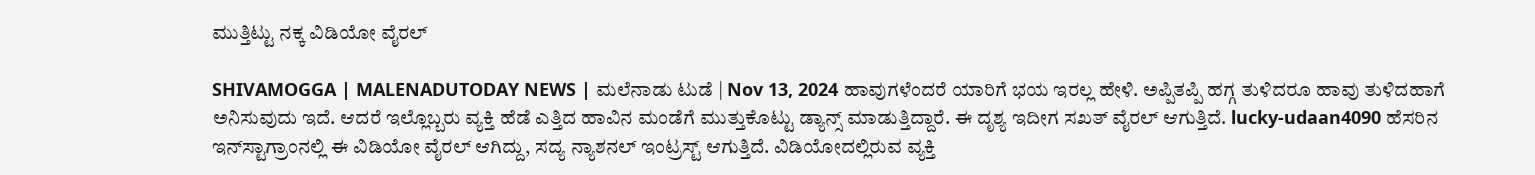ಮುತ್ತಿಟ್ಟು ನಕ್ಕ ವಿಡಿಯೋ ವೈರಲ್‌

SHIVAMOGGA | MALENADUTODAY NEWS | ಮಲೆನಾಡು ಟುಡೆ | Nov 13, 2024 ಹಾವುಗಳೆಂದರೆ ಯಾರಿಗೆ ಭಯ ಇರಲ್ಲ ಹೇಳಿ. ಅಪ್ಪಿತಪ್ಪಿ ಹಗ್ಗ ತುಳಿದರೂ ಹಾವು ತುಳಿದಹಾಗೆ ಅನಿಸುವುದು ಇದೆ. ಆದರೆ ಇಲ್ಲೊಬ್ಬರು ವ್ಯಕ್ತಿ ಹೆಡೆ ಎತ್ತಿದ ಹಾವಿನ ಮಂಡೆಗೆ ಮುತ್ತುಕೊಟ್ಟು ಡ್ಯಾನ್ಸ್‌ ಮಾಡುತ್ತಿದ್ದಾರೆ. ಈ ದೃಶ್ಯ ಇದೀಗ ಸಖತ್‌ ವೈರಲ್‌ ಆಗುತ್ತಿದೆ. lucky-udaan4090 ಹೆಸರಿನ ಇನ್‌ಸ್ಟಾಗ್ರಾಂನಲ್ಲಿ ಈ ವಿಡಿಯೋ ವೈರಲ್‌ ಆಗಿದ್ದು, ಸದ್ಯ ನ್ಯಾಶನಲ್‌ ಇಂಟ್ರಸ್ಟ್‌ ಆಗುತ್ತಿದೆ. ವಿಡಿಯೋದಲ್ಲಿರುವ ವ್ಯಕ್ತಿ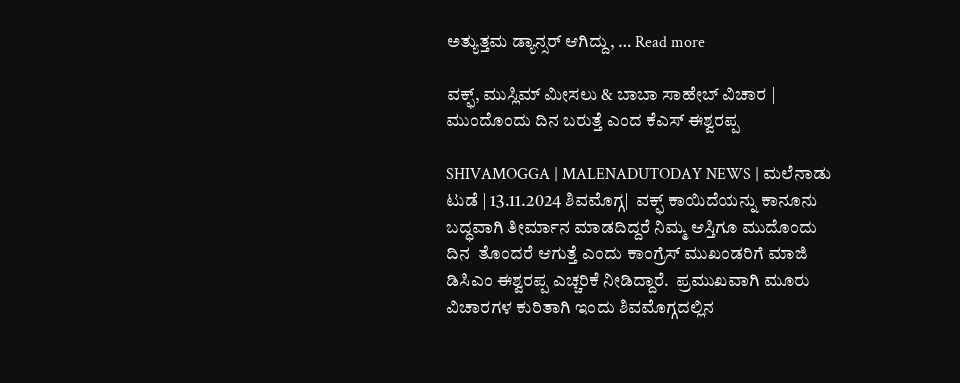ಅತ್ಯುತ್ತಮ ಡ್ಯಾನ್ಸರ್‌ ಆಗಿದ್ದು, … Read more

ವಕ್ಫ್‌, ಮುಸ್ಲಿಮ್‌ ಮೀಸಲು & ಬಾಬಾ ಸಾಹೇಬ್‌ ವಿಚಾರ | ಮುಂದೊಂದು ದಿನ ಬರುತ್ತೆ ಎಂದ ಕೆಎಸ್‌ ಈಶ್ವರಪ್ಪ

SHIVAMOGGA | MALENADUTODAY NEWS | ಮಲೆನಾಡು ಟುಡೆ | 13.11.2024 ಶಿವಮೊಗ್ಗ|  ವಕ್ಫ್ ಕಾಯಿದೆಯನ್ನು ಕಾನೂನು ಬದ್ಧವಾಗಿ ತೀರ್ಮಾನ ಮಾಡದಿದ್ದರೆ ನಿಮ್ಮ ಆಸ್ತಿಗೂ ಮುದೊಂದು ದಿನ  ತೊಂದರೆ ಆಗುತ್ತೆ ಎಂದು ಕಾಂಗ್ರೆಸ್‌ ಮುಖಂಡರಿಗೆ ಮಾಜಿ ಡಿಸಿಎಂ ಈಶ್ವರಪ್ಪ ಎಚ್ಚರಿಕೆ ನೀಡಿದ್ದಾರೆ.  ಪ್ರಮುಖವಾಗಿ ಮೂರು ವಿಚಾರಗಳ ಕುರಿತಾಗಿ ಇಂದು ಶಿವಮೊಗ್ಗದಲ್ಲಿನ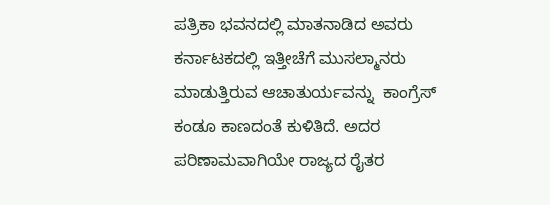ಪತ್ರಿಕಾ ಭವನದಲ್ಲಿ ಮಾತನಾಡಿದ ಅವರು ಕರ್ನಾಟಕದಲ್ಲಿ ಇತ್ತೀಚೆಗೆ ಮುಸಲ್ಮಾನರು ಮಾಡುತ್ತಿರುವ ಆಚಾತುರ್ಯವನ್ನು  ಕಾಂಗ್ರೆಸ್ ಕಂಡೂ ಕಾಣದಂತೆ ಕುಳಿತಿದೆ. ಅದರ ಪರಿಣಾಮವಾಗಿಯೇ ರಾಜ್ಯದ ರೈತರ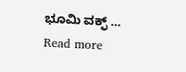ಭೂಮಿ ವಕ್ಫ್ … Read more